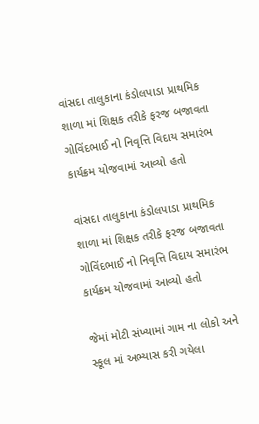વાંસદા તાલુકાના કંડોલપાડા પ્રાથમિક શાળા માં શિક્ષક તરીકે ફરજ બજાવતા ગોવિંદભાઈ નો નિવૃત્તિ વિદાય સમારંભ કાર્યક્રમ યોજવામાં આવ્યો હતો

વાંસદા તાલુકાના કંડોલપાડા પ્રાથમિક શાળા માં શિક્ષક તરીકે ફરજ બજાવતા ગોવિંદભાઈ નો નિવૃત્તિ વિદાય સમારંભ કાર્યક્રમ યોજવામાં આવ્યો હતો

જેમાં મોટી સંખ્યામાં ગામ ના લોકો અને સ્કૂલ માં અભ્યાસ કરી ગયેલા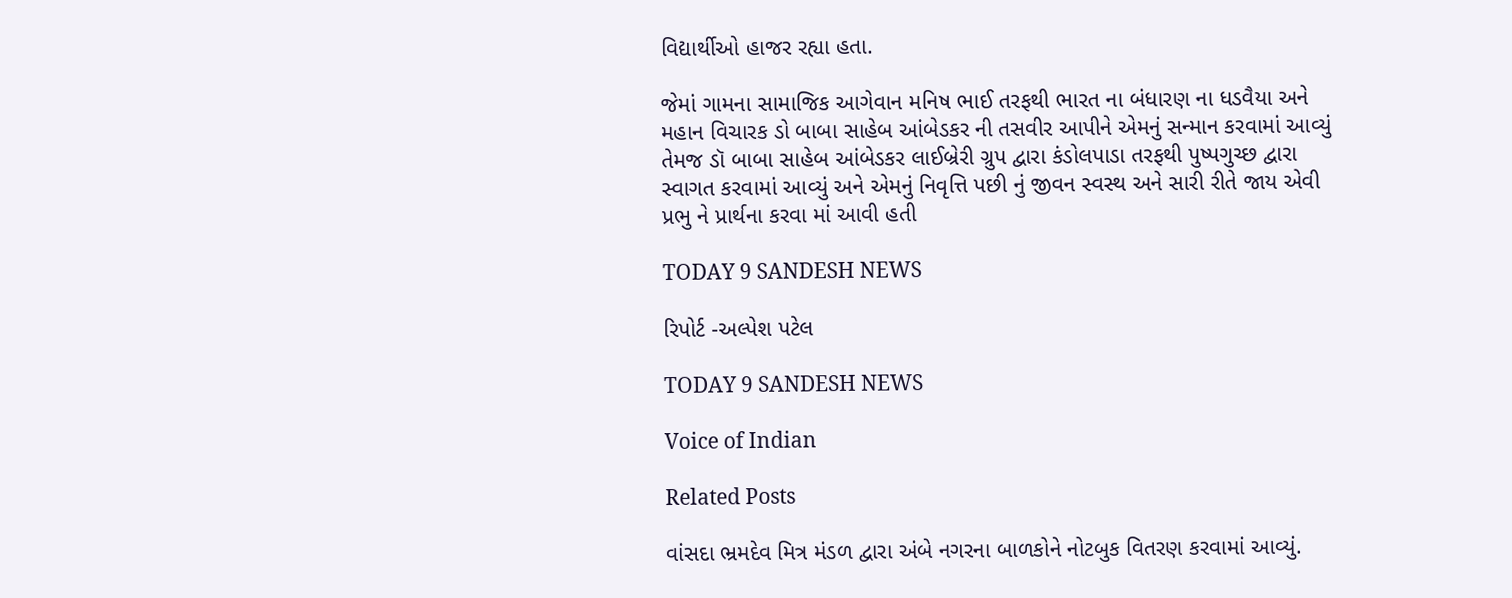વિદ્યાર્થીઓ હાજર રહ્યા હતા.

જેમાં ગામના સામાજિક આગેવાન મનિષ ભાઈ તરફથી ભારત ના બંધારણ ના ધડવૈયા અને મહાન વિચારક ડો બાબા સાહેબ આંબેડકર ની તસવીર આપીને એમનું સન્માન કરવામાં આવ્યું તેમજ ડૉ બાબા સાહેબ આંબેડકર લાઈબ્રેરી ગ્રુપ દ્વારા કંડોલપાડા તરફથી પુષ્પગુચ્છ દ્વારા સ્વાગત કરવામાં આવ્યું અને એમનું નિવૃત્તિ પછી નું જીવન સ્વસ્થ અને સારી રીતે જાય એવી પ્રભુ ને પ્રાર્થના કરવા માં આવી હતી

TODAY 9 SANDESH NEWS

રિપોર્ટ -અલ્પેશ પટેલ

TODAY 9 SANDESH NEWS

Voice of Indian

Related Posts

વાંસદા ભ્રમદેવ મિત્ર મંડળ દ્વારા અંબે નગરના બાળકોને નોટબુક વિતરણ કરવામાં આવ્યું.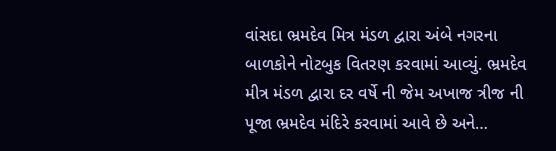વાંસદા ભ્રમદેવ મિત્ર મંડળ દ્વારા અંબે નગરના બાળકોને નોટબુક વિતરણ કરવામાં આવ્યું. ભ્રમદેવ મીત્ર મંડળ દ્વારા દર વર્ષે ની જેમ અખાજ ત્રીજ ની પૂજા ભ્રમદેવ મંદિરે કરવામાં આવે છે અને…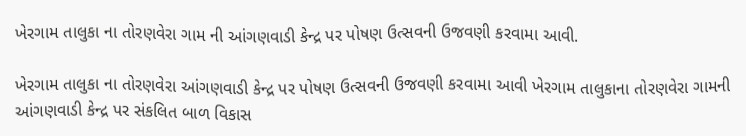ખેરગામ તાલુકા ના તોરણવેરા ગામ ની આંગણવાડી કેન્દ્ર પર પોષણ ઉત્સવની ઉજવણી કરવામા આવી.

ખેરગામ તાલુકા ના તોરણવેરા આંગણવાડી કેન્દ્ર પર પોષણ ઉત્સવની ઉજવણી કરવામા આવી ખેરગામ તાલુકાના તોરણવેરા ગામની આંગણવાડી કેન્દ્ર પર સંકલિત બાળ વિકાસ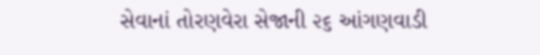સેવાનાં તોરણવેરા સેજાની ૨૬ આંગણવાડી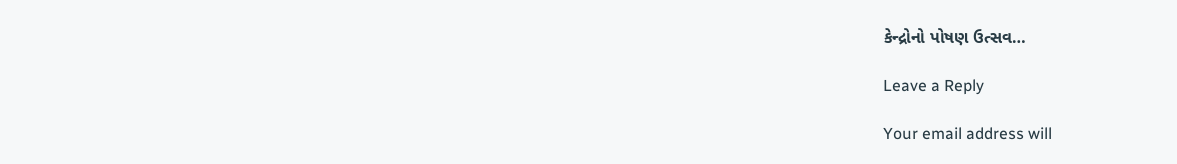કેન્દ્રોનો પોષણ ઉત્સવ…

Leave a Reply

Your email address will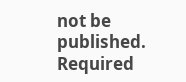not be published. Required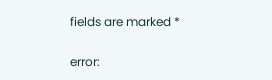fields are marked *

error: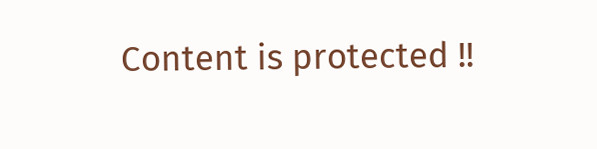Content is protected !!